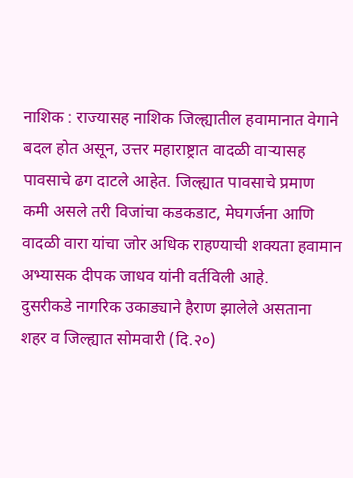नाशिक : राज्यासह नाशिक जिल्ह्यातील हवामानात वेगाने बदल होत असून, उत्तर महाराष्ट्रात वादळी वाऱ्यासह पावसाचे ढग दाटले आहेत. जिल्ह्यात पावसाचे प्रमाण कमी असले तरी विजांचा कडकडाट, मेघगर्जना आणि वादळी वारा यांचा जोर अधिक राहण्याची शक्यता हवामान अभ्यासक दीपक जाधव यांनी वर्तविली आहे.
दुसरीकडे नागरिक उकाड्याने हैराण झालेले असताना शहर व जिल्ह्यात सोमवारी (दि.२०)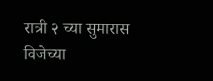रात्री २ च्या सुमारास विजेच्या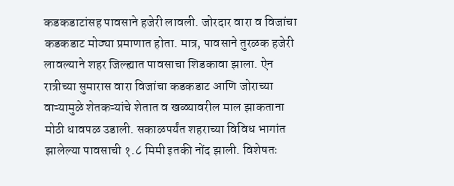कडकडाटांसह पावसाने हजेरी लावली. जोरदार वारा व विजांचा कडकडाट मोठ्या प्रमाणात होता. मात्र, पावसाने तुरळक हजेरी लावल्याने शहर जिल्ह्यात पावसाचा शिडकावा झाला. ऐन रात्रीच्या सुमारास वारा विजांचा कडकडाट आणि जोराच्या वाऱ्यामुळे शेतकऱ्यांचे शेतात व खळ्यावरील माल झाकताना मोठी धावपळ उडाली. सकाळपर्यंत शहराच्या विविध भागांत झालेल्या पावसाची १.८ मिमी इतकी नोंद झाली. विशेषतः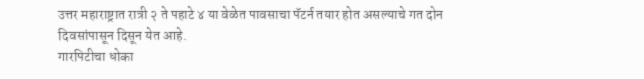उत्तर महाराष्ट्रात रात्री २ ते पहाटे ४ या वेळेत पावसाचा पॅटर्न तयार होत असल्याचे गत दोन दिवसांपासून दिसून येत आहे.
गारपिटीचा धोका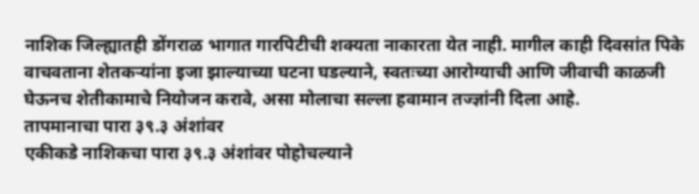नाशिक जिल्ह्यातही डोंगराळ भागात गारपिटीची शक्यता नाकारता येत नाही. मागील काही दिवसांत पिके वाचवताना शेतकऱ्यांना इजा झाल्याच्या घटना घडल्याने, स्वतःच्या आरोग्याची आणि जीवाची काळजी घेऊनच शेतीकामाचे नियोजन करावे, असा मोलाचा सल्ला हवामान तज्ज्ञांनी दिला आहे.
तापमानाचा पारा ३९.३ अंशांवर
एकीकडे नाशिकचा पारा ३९.३ अंशांवर पोहोचल्याने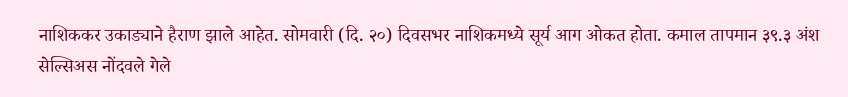नाशिककर उकाड्याने हैराण झाले आहेत. सोमवारी (दि. २०) दिवसभर नाशिकमध्ये सूर्य आग ओकत होता. कमाल तापमान ३९.३ अंश सेल्सिअस नोंदवले गेले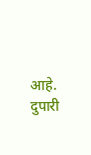आहे. दुपारी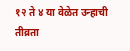१२ ते ४ या वेळेत उन्हाची तीव्रता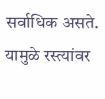सर्वाधिक असते. यामुळे रस्त्यांवर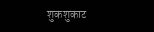शुकशुकाट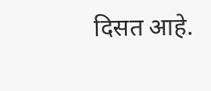दिसत आहे.